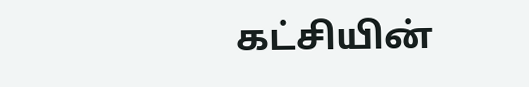கட்சியின்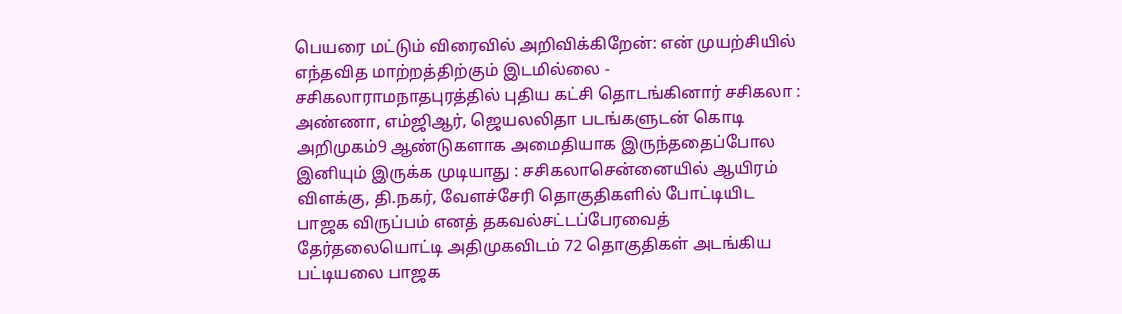பெயரை மட்டும் விரைவில் அறிவிக்கிறேன்: என் முயற்சியில் எந்தவித மாற்றத்திற்கும் இடமில்லை - சசிகலாராமநாதபுரத்தில் புதிய கட்சி தொடங்கினார் சசிகலா : அண்ணா, எம்ஜிஆர், ஜெயலலிதா படங்களுடன் கொடி அறிமுகம்9 ஆண்டுகளாக அமைதியாக இருந்ததைப்போல இனியும் இருக்க முடியாது : சசிகலாசென்னையில் ஆயிரம் விளக்கு, தி.நகர், வேளச்சேரி தொகுதிகளில் போட்டியிட பாஜக விருப்பம் எனத் தகவல்சட்டப்பேரவைத் தேர்தலையொட்டி அதிமுகவிடம் 72 தொகுதிகள் அடங்கிய பட்டியலை பாஜக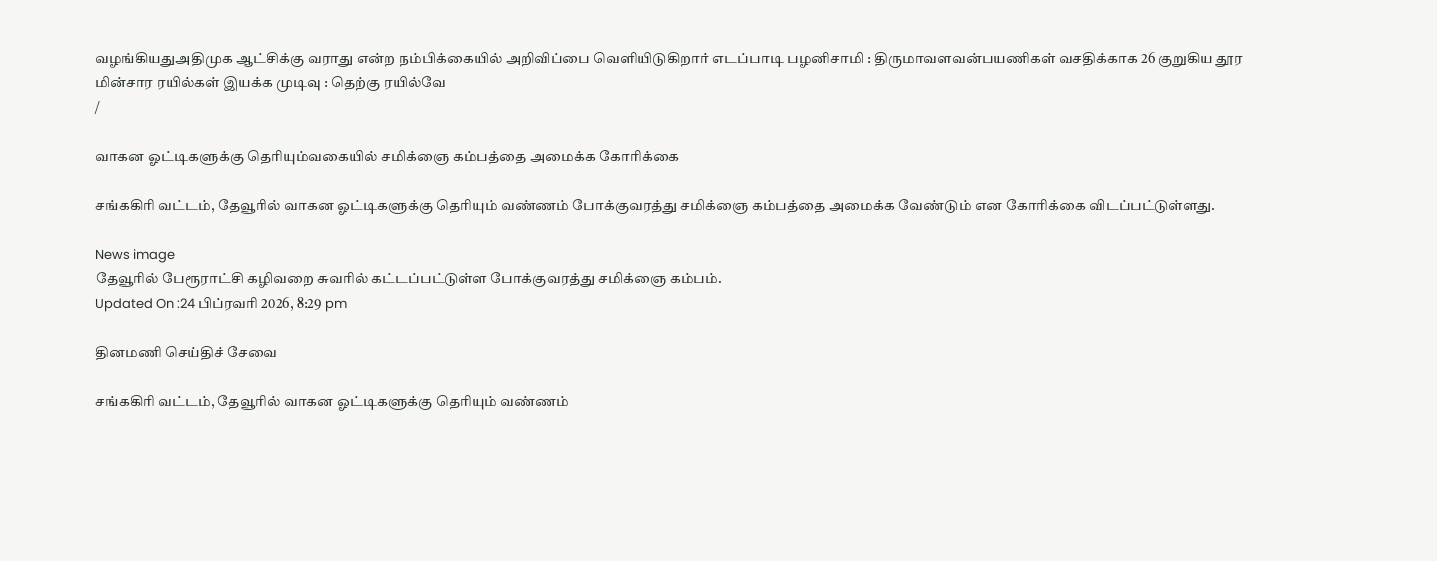வழங்கியதுஅதிமுக ஆட்சிக்கு வராது என்ற நம்பிக்கையில் அறிவிப்பை வெளியிடுகிறார் எடப்பாடி பழனிசாமி : திருமாவளவன்பயணிகள் வசதிக்காக 26 குறுகிய தூர மின்சார ரயில்கள் இயக்க முடிவு : தெற்கு ரயில்வே
/

வாகன ஓட்டிகளுக்கு தெரியும்வகையில் சமிக்ஞை கம்பத்தை அமைக்க கோரிக்கை

சங்ககிரி வட்டம், தேவூரில் வாகன ஓட்டிகளுக்கு தெரியும் வண்ணம் போக்குவரத்து சமிக்ஞை கம்பத்தை அமைக்க வேண்டும் என கோரிக்கை விடப்பட்டுள்ளது.

News image
தேவூரில் பேரூராட்சி கழிவறை சுவரில் கட்டப்பட்டுள்ள போக்குவரத்து சமிக்ஞை கம்பம்.
Updated On :24 பிப்ரவரி 2026, 8:29 pm

தினமணி செய்திச் சேவை

சங்ககிரி வட்டம், தேவூரில் வாகன ஓட்டிகளுக்கு தெரியும் வண்ணம்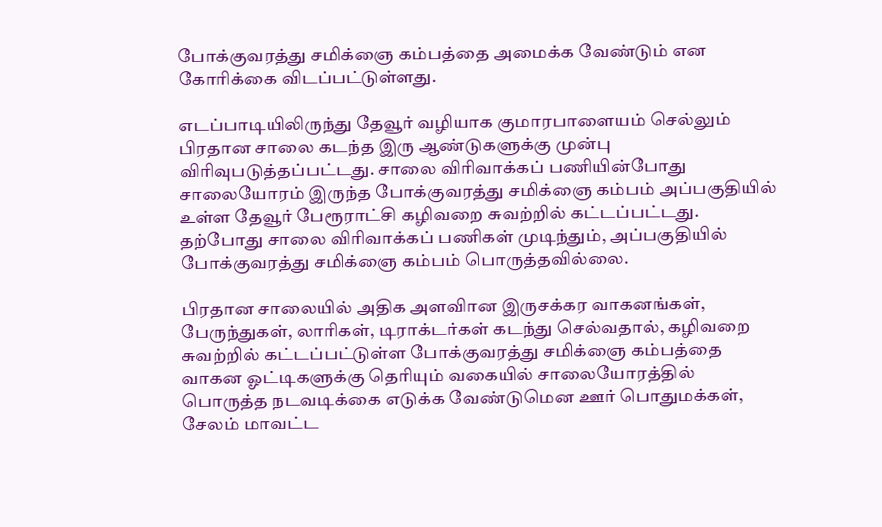போக்குவரத்து சமிக்ஞை கம்பத்தை அமைக்க வேண்டும் என கோரிக்கை விடப்பட்டுள்ளது.

எடப்பாடியிலிருந்து தேவூர் வழியாக குமாரபாளையம் செல்லும் பிரதான சாலை கடந்த இரு ஆண்டுகளுக்கு முன்பு விரிவுபடுத்தப்பட்டது. சாலை விரிவாக்கப் பணியின்போது சாலையோரம் இருந்த போக்குவரத்து சமிக்ஞை கம்பம் அப்பகுதியில் உள்ள தேவூர் பேரூராட்சி கழிவறை சுவற்றில் கட்டப்பட்டது. தற்போது சாலை விரிவாக்கப் பணிகள் முடிந்தும், அப்பகுதியில் போக்குவரத்து சமிக்ஞை கம்பம் பொருத்தவில்லை.

பிரதான சாலையில் அதிக அளவிான இருசக்கர வாகனங்கள், பேருந்துகள், லாரிகள், டிராக்டர்கள் கடந்து செல்வதால், கழிவறை சுவற்றில் கட்டப்பட்டுள்ள போக்குவரத்து சமிக்ஞை கம்பத்தை வாகன ஓட்டிகளுக்கு தெரியும் வகையில் சாலையோரத்தில் பொருத்த நடவடிக்கை எடுக்க வேண்டுமென ஊர் பொதுமக்கள், சேலம் மாவட்ட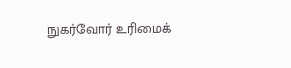நுகர்வோர் உரிமைக்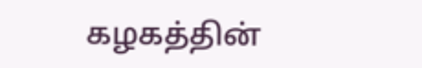கழகத்தின்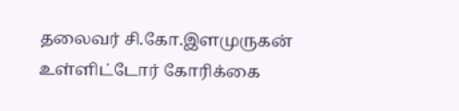தலைவர் சி.கோ.இளமுருகன் உள்ளிட்டோர் கோரிக்கை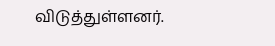விடுத்துள்ளனர்.